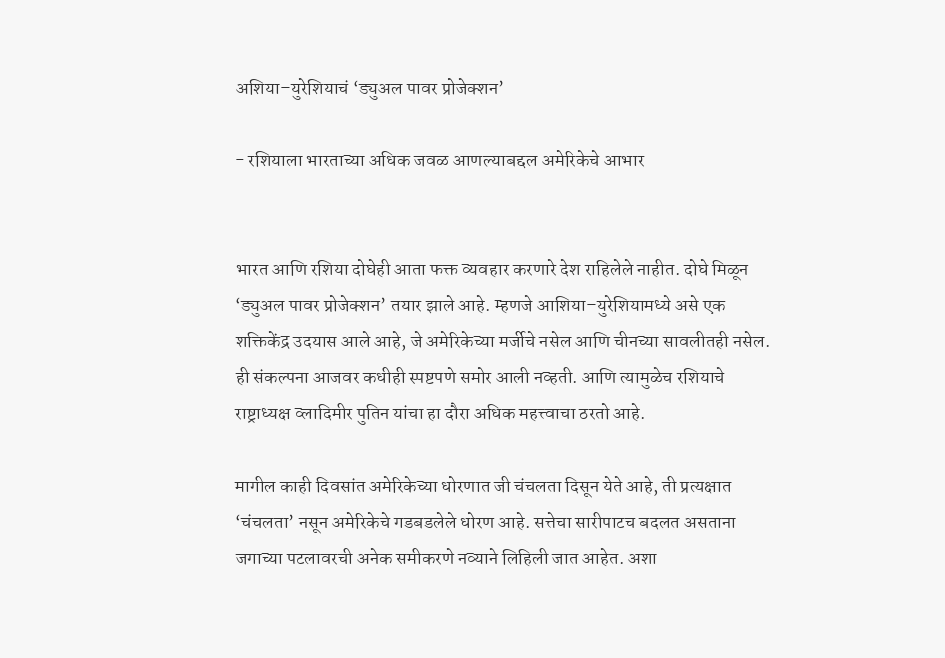अशिया–युरेशियाचं ‘ड्युअल पावर प्रोजेक्शन’

- रशियाला भारताच्या अधिक जवळ आणल्याबद्दल अमेरिकेचे आभार


भारत आणि रशिया दोघेही आता फक्त व्यवहार करणारे देश राहिलेले नाहीत. दोघे मिळून ‘ड्युअल पावर प्रोजेक्शन’ तयार झाले आहे. म्हणजे आशिया–युरेशियामध्ये असे एक शक्तिकेंद्र उदयास आले आहे, जे अमेरिकेच्या मर्जीचे नसेल आणि चीनच्या सावलीतही नसेल. ही संकल्पना आजवर कधीही स्पष्टपणे समोर आली नव्हती. आणि त्यामुळेच रशियाचे राष्ट्राध्यक्ष व्लादिमीर पुतिन यांचा हा दौरा अधिक महत्त्वाचा ठरतो आहे.

मागील काही दिवसांत अमेरिकेच्या धोरणात जी चंचलता दिसून येते आहे, ती प्रत्यक्षात ‘चंचलता’ नसून अमेरिकेचे गडबडलेले धोरण आहे. सत्तेचा सारीपाटच बदलत असताना जगाच्या पटलावरची अनेक समीकरणे नव्याने लिहिली जात आहेत. अशा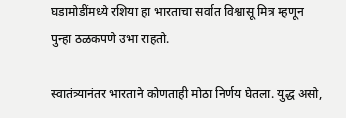घडामोडींमध्ये रशिया हा भारताचा सर्वात विश्वासू मित्र म्हणून पुन्हा ठळकपणे उभा राहतो.

स्वातंत्र्यानंतर भारताने कोणताही मोठा निर्णय घेतला. युद्ध असो,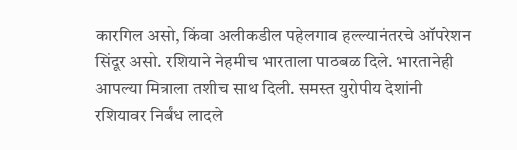कारगिल असो, किंवा अलीकडील पहेलगाव हल्ल्यानंतरचे ऑपरेशन सिंदूर असो. रशियाने नेहमीच भारताला पाठबळ दिले. भारतानेही आपल्या मित्राला तशीच साथ दिली. समस्त युरोपीय देशांनी रशियावर निर्बंध लादले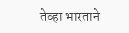तेव्हा भारताने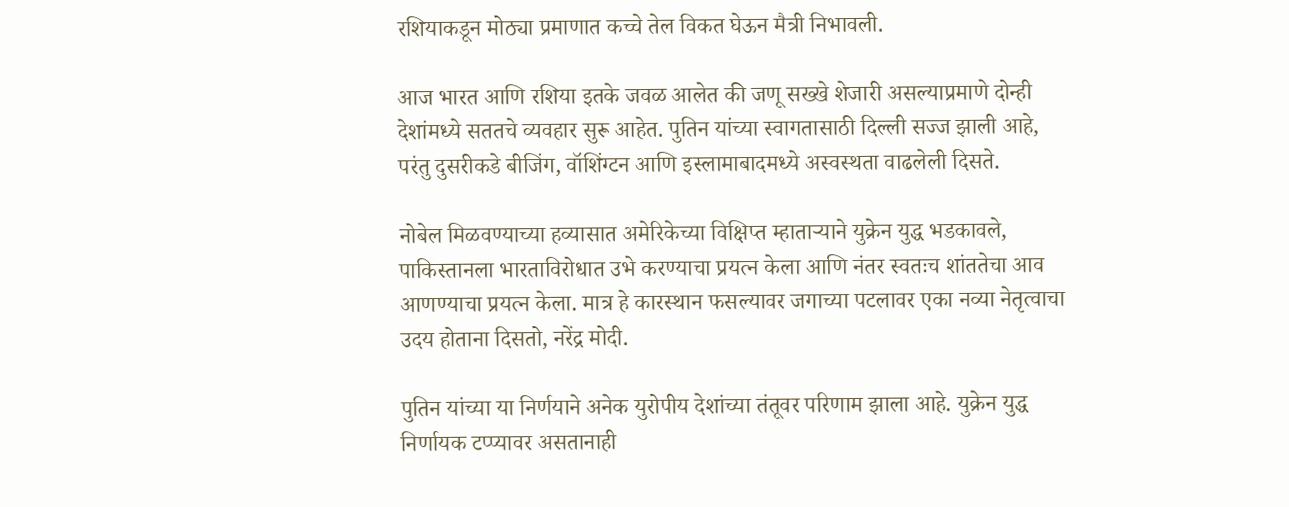रशियाकडून मोठ्या प्रमाणात कच्चे तेल विकत घेऊन मैत्री निभावली.

आज भारत आणि रशिया इतके जवळ आलेत की जणू सख्खे शेजारी असल्याप्रमाणे दोन्ही देशांमध्ये सततचे व्यवहार सुरू आहेत. पुतिन यांच्या स्वागतासाठी दिल्ली सज्ज झाली आहे, परंतु दुसरीकडे बीजिंग, वॉशिंग्टन आणि इस्लामाबादमध्ये अस्वस्थता वाढलेली दिसते.

नोबेल मिळवण्याच्या हव्यासात अमेरिकेच्या विक्षिप्त म्हाताऱ्याने युक्रेन युद्ध भडकावले, पाकिस्तानला भारताविरोधात उभे करण्याचा प्रयत्न केला आणि नंतर स्वतःच शांततेचा आव आणण्याचा प्रयत्न केला. मात्र हे कारस्थान फसल्यावर जगाच्या पटलावर एका नव्या नेतृत्वाचा उदय होताना दिसतो, नरेंद्र मोदी.

पुतिन यांच्या या निर्णयाने अनेक युरोपीय देशांच्या तंतूवर परिणाम झाला आहे. युक्रेन युद्ध निर्णायक टप्प्यावर असतानाही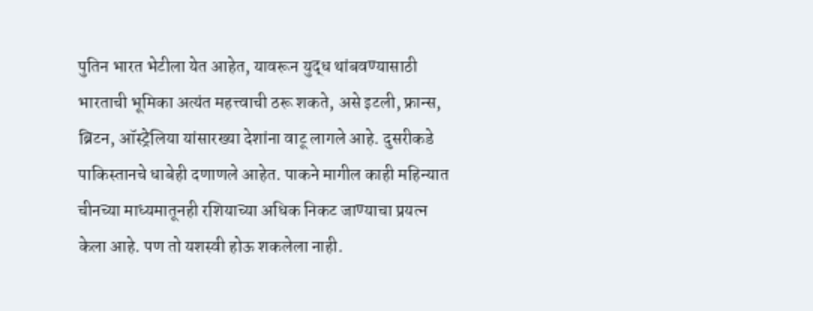पुतिन भारत भेटीला येत आहेत, यावरून युद्ध थांबवण्यासाठी भारताची भूमिका अत्यंत महत्त्वाची ठरू शकते, असे इटली, फ्रान्स, ब्रिटन, ऑस्ट्रेलिया यांसारख्या देशांना वाटू लागले आहे. दुसरीकडे पाकिस्तानचे धाबेही दणाणले आहेत. पाकने मागील काही महिन्यात चीनच्या माध्यमातूनही रशियाच्या अधिक निकट जाण्याचा प्रयत्न केला आहे. पण तो यशस्वी होऊ शकलेला नाही.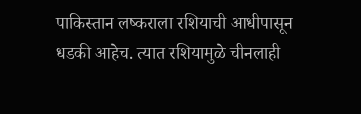पाकिस्तान लष्कराला रशियाची आधीपासून धडकी आहेच. त्यात रशियामुळे चीनलाही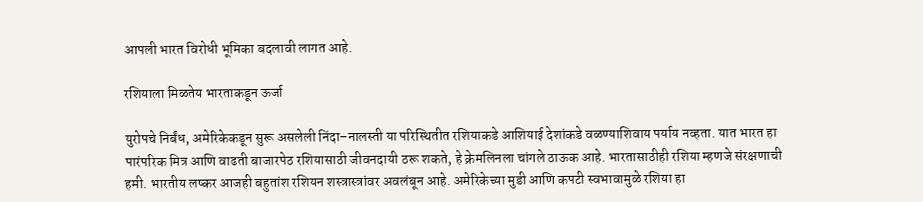आपली भारत विरोधी भूमिका बदलावी लागत आहे.

रशियाला मिळतेय भारताकडून ऊर्जा

युरोपचे निर्बंध, अमेरिकेकडून सुरू असलेली निंदा–नालस्ती या परिस्थितीत रशियाकडे आशियाई देशांकडे वळण्याशिवाय पर्याय नव्हता. यात भारत हा पारंपरिक मित्र आणि वाढती बाजारपेठ रशियासाठी जीवनदायी ठरू शकते, हे क्रेमलिनला चांगले ठाऊक आहे. भारतासाठीही रशिया म्हणजे संरक्षणाची हमी. भारतीय लष्कर आजही बहुतांश रशियन शस्त्रास्त्रांवर अवलंबून आहे. अमेरिकेच्या मुडी आणि कपटी स्वभावामुळे रशिया हा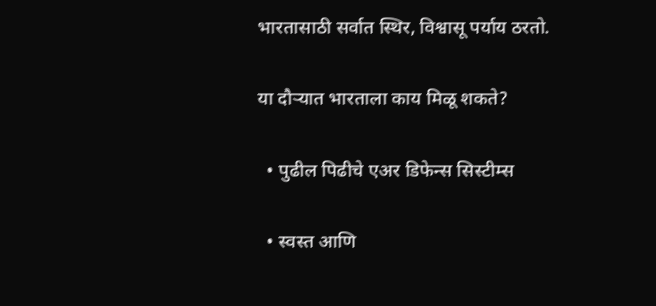भारतासाठी सर्वात स्थिर, विश्वासू पर्याय ठरतो.

या दौऱ्यात भारताला काय मिळू शकते?

  • पुढील पिढीचे एअर डिफेन्स सिस्टीम्स

  • स्वस्त आणि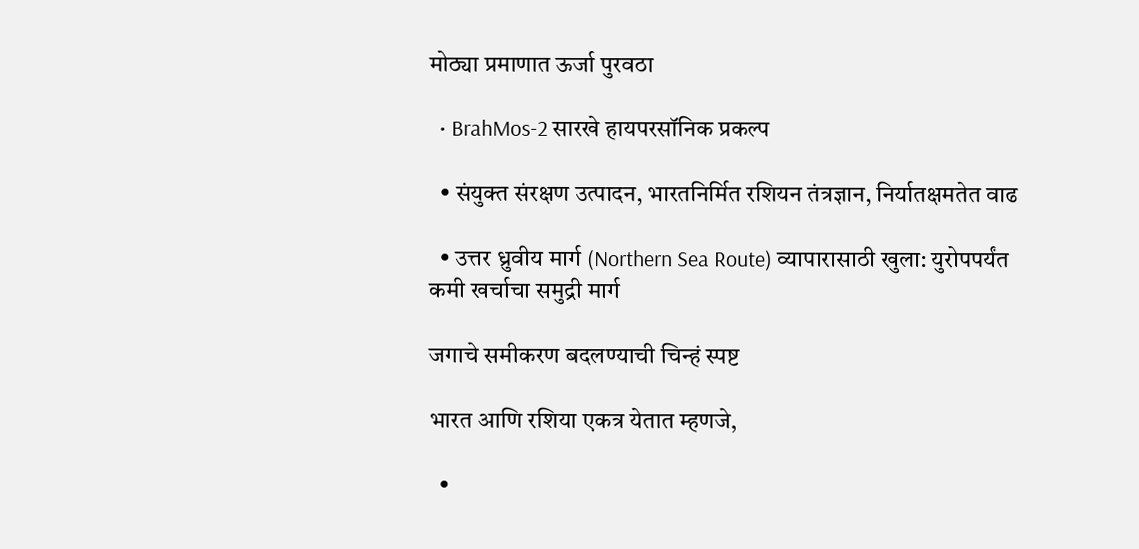मोठ्या प्रमाणात ऊर्जा पुरवठा

  • BrahMos-2 सारखे हायपरसॉनिक प्रकल्प

  • संयुक्त संरक्षण उत्पादन, भारतनिर्मित रशियन तंत्रज्ञान, निर्यातक्षमतेत वाढ

  • उत्तर ध्रुवीय मार्ग (Northern Sea Route) व्यापारासाठी खुला: युरोपपर्यंत कमी खर्चाचा समुद्री मार्ग

जगाचे समीकरण बदलण्याची चिन्हं स्पष्ट

भारत आणि रशिया एकत्र येतात म्हणजे,

  •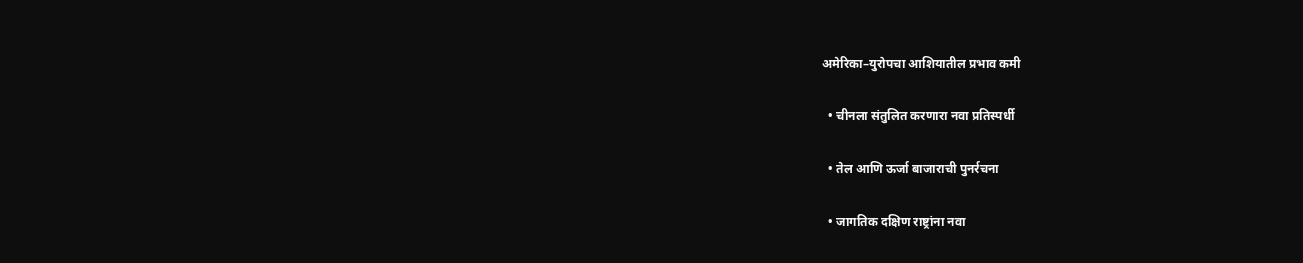अमेरिका–युरोपचा आशियातील प्रभाव कमी

  • चीनला संतुलित करणारा नवा प्रतिस्पर्धी

  • तेल आणि ऊर्जा बाजाराची पुनर्रचना

  • जागतिक दक्षिण राष्ट्रांना नवा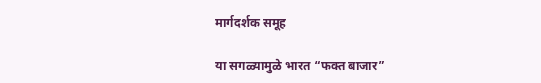मार्गदर्शक समूह

या सगळ्यामुळे भारत “फक्त बाजार”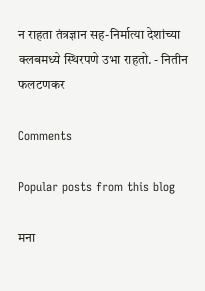न राहता तंत्रज्ञान सह-निर्मात्या देशांच्या क्लबमध्ये स्थिरपणे उभा राहतो. - नितीन फलटणकर

Comments

Popular posts from this blog

मना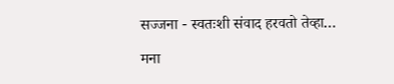सज्जना - स्वतःशी संवाद हरवतो तेव्हा…

मना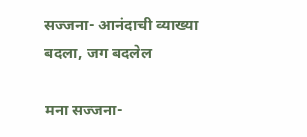सज्जना- आनंदाची व्याख्या बदला, जग बदलेल

मना सज्जना-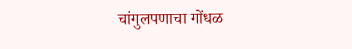चांगुलपणाचा गोंधळ